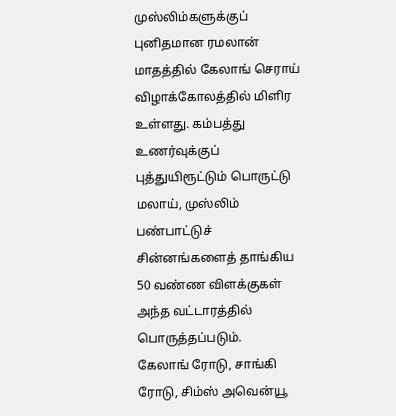முஸ்லிம்களுக்குப் புனிதமான ரமலான் மாதத்தில் கேலாங் செராய் விழாக்கோலத்தில் மிளிர உள்ளது. கம்பத்து உணர்வுக்குப் புத்துயிரூட்டும் பொருட்டு மலாய், முஸ்லிம் பண்பாட்டுச் சின்னங்களைத் தாங்கிய 50 வண்ண விளக்குகள் அந்த வட்டாரத்தில் பொருத்தப்படும்.
கேலாங் ரோடு, சாங்கி ரோடு, சிம்ஸ் அவென்யூ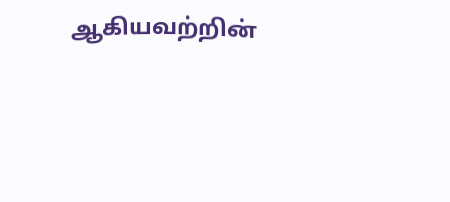ஆகியவற்றின்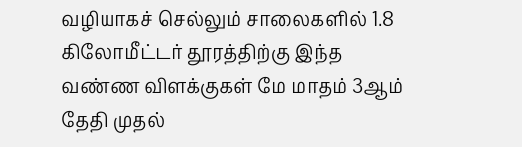வழியாகச் செல்லும் சாலைகளில் 1.8 கிலோமீட்டர் தூரத்திற்கு இந்த வண்ண விளக்குகள் மே மாதம் 3ஆம் தேதி முதல்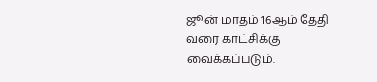ஜூன் மாதம் 16ஆம் தேதி வரை காட்சிக்கு வைக்கப்படும்.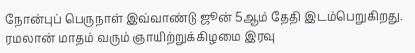நோன்புப் பெருநாள் இவ்வாண்டு ஜூன் 5ஆம் தேதி இடம்பெறுகிறது. ரமலான் மாதம் வரும் ஞாயிற்றுக்கிழமை இரவு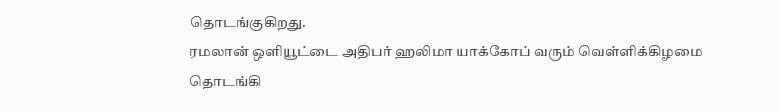தொடங்குகிறது.
ரமலான் ஒளியூட்டை அதிபர் ஹலிமா யாக்கோப் வரும் வெள்ளிக்கிழமை தொடங்கி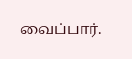வைப்பார்.